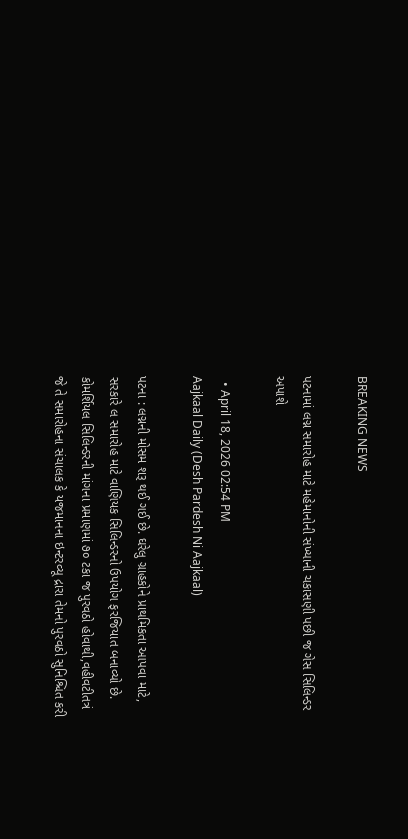BREAKING NEWS

પટનામાં લગ્ન સમારોહ માટે મહેમાનોની સંખ્યાની ચકાસણી પછી જ ગેસ સિલિન્ડર અપાશે

  • April 18, 2026 02:54 PM
Aajkaal Daily (Desh Pardesh Ni Aajkaal)

પટના : લગ્નની મોસમ શરૂ થઈ ગઈ છે. ઘરેલુ ગ્રાહકોને પ્રાથમિકતા આપવા માટે, સરકારે લ સમારોહ માટે વાણિયક સિલિન્ડરનો ઉપયોગ ફરજિયાત બનાવ્યો છે. કોમર્શિયલ સિલિન્ડરની માંગના પ્રમાણમાં ૭૦ ટકા જ પુરવઠો હોવાથી,વહીવટીતત્રં જે તે સમારોહના સંચાલક કે યજમાનના ઇન્ટરવ્યૂ દ્રારા તેમનો પુરવઠો સુનિશ્ચિત કરી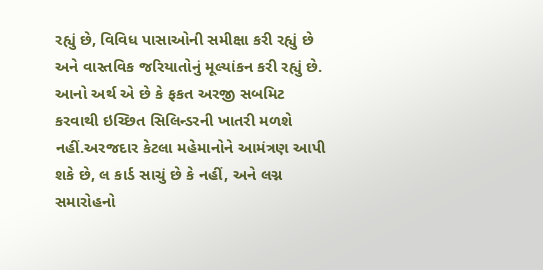રહ્યું છે, વિવિધ પાસાઓની સમીક્ષા કરી રહ્યું છે અને વાસ્તવિક જરિયાતોનું મૂલ્યાંકન કરી રહ્યું છે. આનો અર્થ એ છે કે ફકત અરજી સબમિટ કરવાથી ઇચ્છિત સિલિન્ડરની ખાતરી મળશે નહીં.અરજદાર કેટલા મહેમાનોને આમંત્રણ આપી શકે છે, લ કાર્ડ સાચું છે કે નહીં, અને લગ્ન સમારોહનો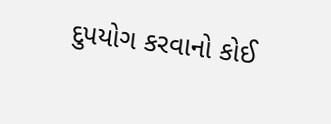દુપયોગ કરવાનો કોઈ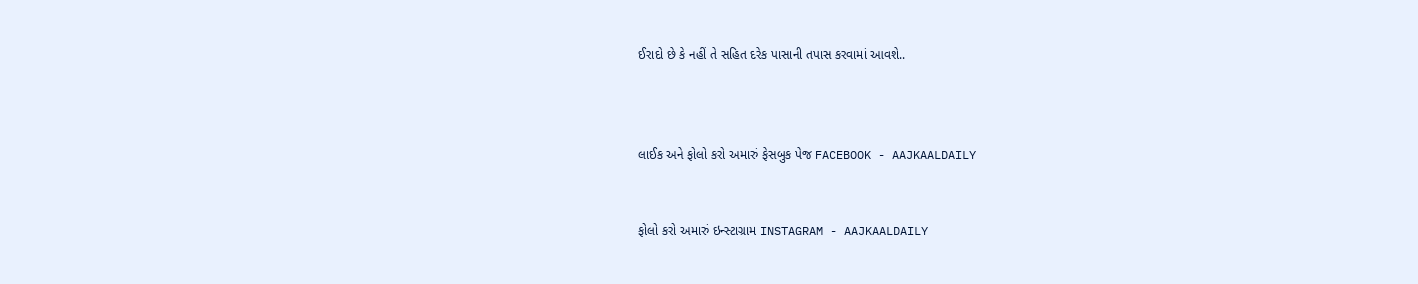ઈરાદો છે કે નહીં તે સહિત દરેક પાસાની તપાસ કરવામાં આવશે..



લાઈક અને ફોલો કરો અમારું ફેસબુક પેજ FACEBOOK - AAJKAALDAILY


ફોલો કરો અમારું ઇન્સ્ટાગ્રામ INSTAGRAM - AAJKAALDAILY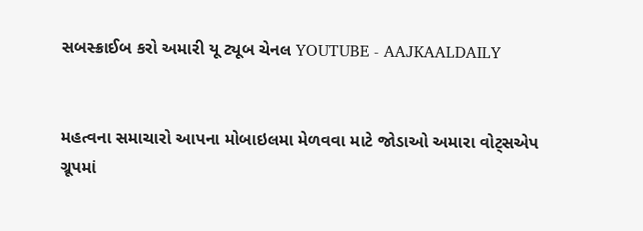સબસ્ક્રાઈબ કરો અમારી યૂ ટ્યૂબ ચેનલ YOUTUBE - AAJKAALDAILY


મહત્વના સમાચારો આપના મોબાઇલમા મેળવવા માટે જોડાઓ અમારા વોટ્સએપ ગ્રૂપમાં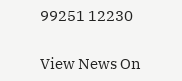99251 12230

View News On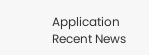Application
Recent News